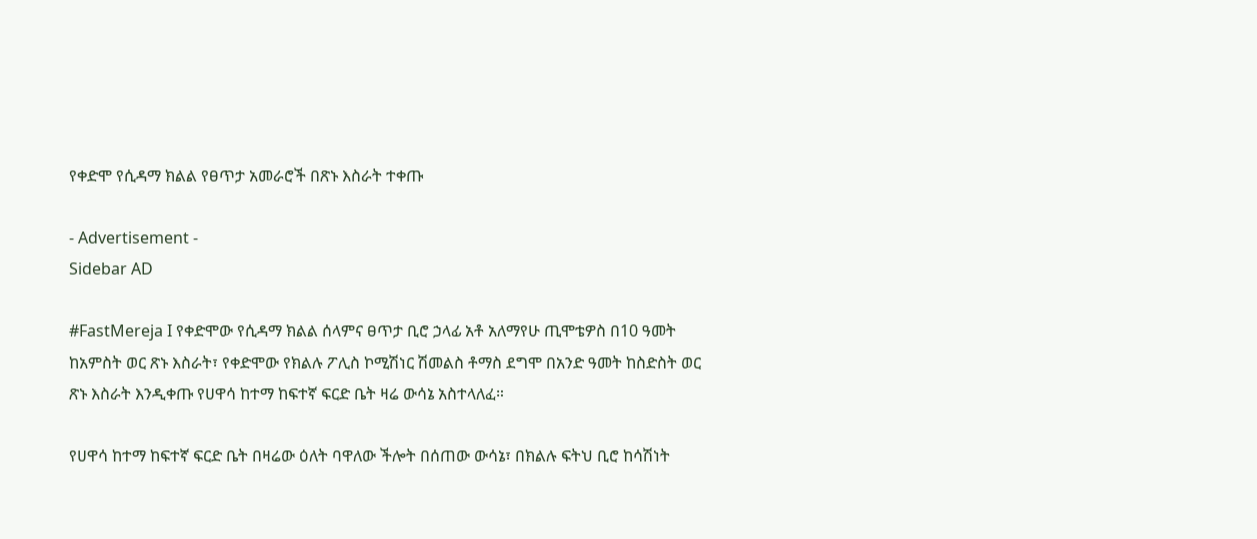የቀድሞ የሲዳማ ክልል የፀጥታ አመራሮች በጽኑ እስራት ተቀጡ

- Advertisement -
Sidebar AD

#FastMereja I የቀድሞው የሲዳማ ክልል ሰላምና ፀጥታ ቢሮ ኃላፊ አቶ አለማየሁ ጢሞቴዎስ በ10 ዓመት ከአምስት ወር ጽኑ እስራት፣ የቀድሞው የክልሉ ፖሊስ ኮሚሽነር ሽመልስ ቶማስ ደግሞ በአንድ ዓመት ከስድስት ወር ጽኑ እስራት እንዲቀጡ የሀዋሳ ከተማ ከፍተኛ ፍርድ ቤት ዛሬ ውሳኔ አስተላለፈ።

የሀዋሳ ከተማ ከፍተኛ ፍርድ ቤት በዛሬው ዕለት ባዋለው ችሎት በሰጠው ውሳኔ፣ በክልሉ ፍትህ ቢሮ ከሳሽነት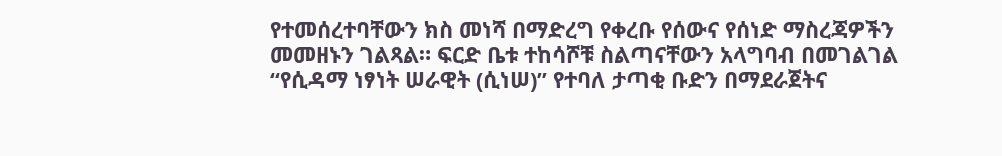የተመሰረተባቸውን ክስ መነሻ በማድረግ የቀረቡ የሰውና የሰነድ ማስረጃዎችን መመዘኑን ገልጻል። ፍርድ ቤቱ ተከሳሾቹ ስልጣናቸውን አላግባብ በመገልገል “የሲዳማ ነፃነት ሠራዊት (ሲነሠ)” የተባለ ታጣቂ ቡድን በማደራጀትና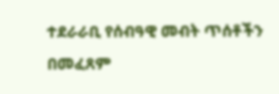ተደራራቢ የሰብዓዊ መብት ጥሰቶችን በመፈጸም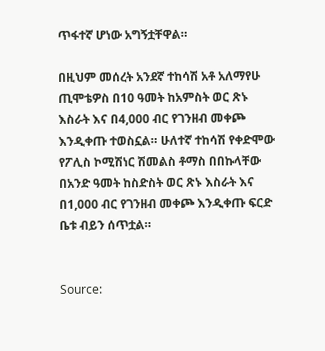ጥፋተኛ ሆነው አግኝቷቸዋል።

በዚህም መሰረት አንደኛ ተከሳሽ አቶ አለማየሁ ጢሞቴዎስ በ10 ዓመት ከአምስት ወር ጽኑ እስራት እና በ4,000 ብር የገንዘብ መቀጮ እንዲቀጡ ተወስኗል። ሁለተኛ ተከሳሽ የቀድሞው የፖሊስ ኮሚሽነር ሽመልስ ቶማስ በበኩላቸው በአንድ ዓመት ከስድስት ወር ጽኑ እስራት እና በ1,000 ብር የገንዘብ መቀጮ እንዲቀጡ ፍርድ ቤቱ ብይን ሰጥቷል።


Source: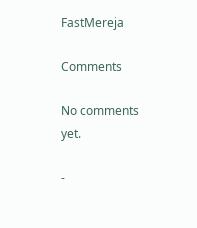FastMereja

Comments

No comments yet.

-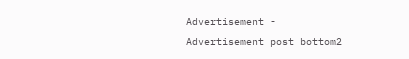Advertisement -
Advertisement post bottom2